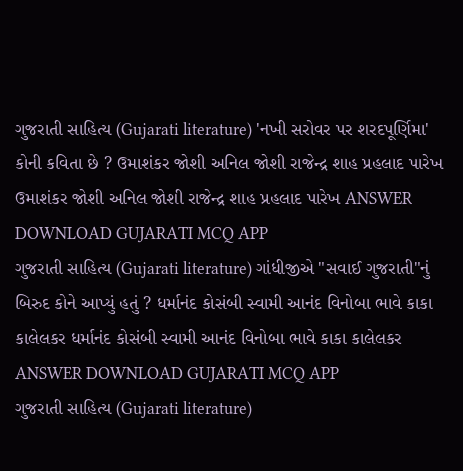ગુજરાતી સાહિત્ય (Gujarati literature) 'નખી સરોવર પર શરદપૂર્ણિમા' કોની કવિતા છે ? ઉમાશંકર જોશી અનિલ જોશી રાજેન્દ્ર શાહ પ્રહલાદ પારેખ ઉમાશંકર જોશી અનિલ જોશી રાજેન્દ્ર શાહ પ્રહલાદ પારેખ ANSWER DOWNLOAD GUJARATI MCQ APP
ગુજરાતી સાહિત્ય (Gujarati literature) ગાંધીજીએ "સવાઈ ગુજરાતી"નું બિરુદ કોને આપ્યું હતું ? ધર્માનંદ કોસંબી સ્વામી આનંદ વિનોબા ભાવે કાકા કાલેલકર ધર્માનંદ કોસંબી સ્વામી આનંદ વિનોબા ભાવે કાકા કાલેલકર ANSWER DOWNLOAD GUJARATI MCQ APP
ગુજરાતી સાહિત્ય (Gujarati literature)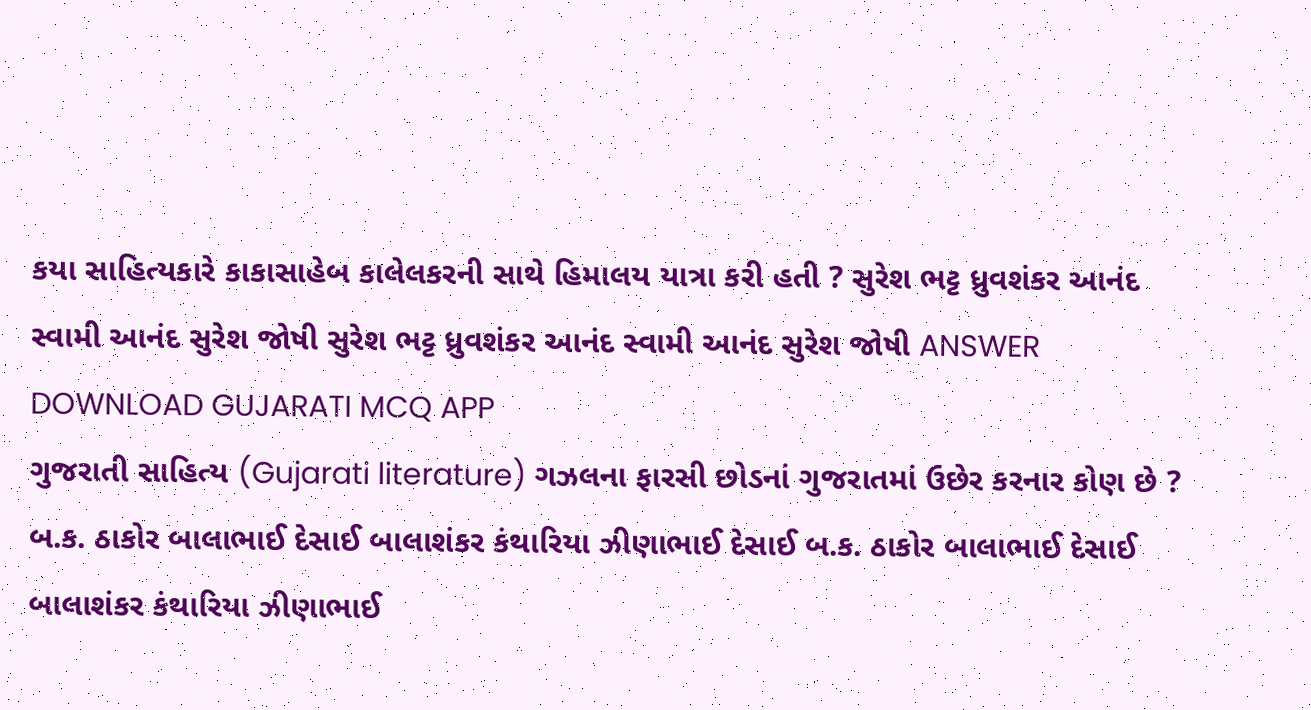કયા સાહિત્યકારે કાકાસાહેબ કાલેલકરની સાથે હિમાલય યાત્રા કરી હતી ? સુરેશ ભટ્ટ ધ્રુવશંકર આનંદ સ્વામી આનંદ સુરેશ જોષી સુરેશ ભટ્ટ ધ્રુવશંકર આનંદ સ્વામી આનંદ સુરેશ જોષી ANSWER DOWNLOAD GUJARATI MCQ APP
ગુજરાતી સાહિત્ય (Gujarati literature) ગઝલના ફારસી છોડનાં ગુજરાતમાં ઉછેર કરનાર કોણ છે ? બ.ક. ઠાકોર બાલાભાઈ દેસાઈ બાલાશંકર કંથારિયા ઝીણાભાઈ દેસાઈ બ.ક. ઠાકોર બાલાભાઈ દેસાઈ બાલાશંકર કંથારિયા ઝીણાભાઈ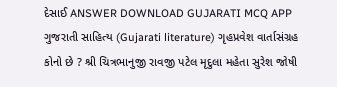દેસાઈ ANSWER DOWNLOAD GUJARATI MCQ APP
ગુજરાતી સાહિત્ય (Gujarati literature) ગૃહપ્રવેશ વાર્તાસંગ્રહ કોનો છે ? શ્રી ચિત્રભાનુજી રાવજી પટેલ મૃદુલા મહેતા સુરેશ જોષી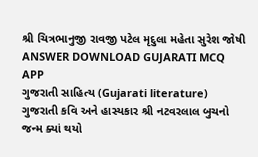શ્રી ચિત્રભાનુજી રાવજી પટેલ મૃદુલા મહેતા સુરેશ જોષી ANSWER DOWNLOAD GUJARATI MCQ APP
ગુજરાતી સાહિત્ય (Gujarati literature) ગુજરાતી કવિ અને હાસ્યકાર શ્રી નટવરલાલ બુચનો જન્મ ક્યાં થયો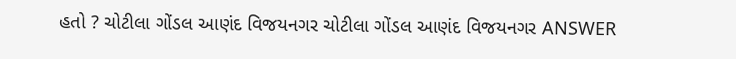હતો ? ચોટીલા ગોંડલ આણંદ વિજયનગર ચોટીલા ગોંડલ આણંદ વિજયનગર ANSWER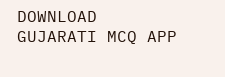DOWNLOAD GUJARATI MCQ APP